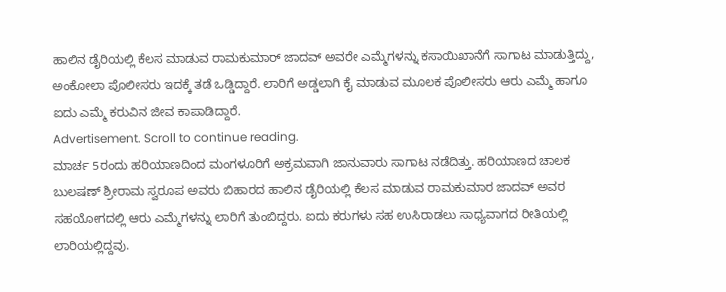ಹಾಲಿನ ಡೈರಿಯಲ್ಲಿ ಕೆಲಸ ಮಾಡುವ ರಾಮಕುಮಾರ್ ಜಾದವ್ ಅವರೇ ಎಮ್ಮೆಗಳನ್ನು ಕಸಾಯಿಖಾನೆಗೆ ಸಾಗಾಟ ಮಾಡುತ್ತಿದ್ದು, ಅಂಕೋಲಾ ಪೊಲೀಸರು ಇದಕ್ಕೆ ತಡೆ ಒಡ್ಡಿದ್ದಾರೆ. ಲಾರಿಗೆ ಅಡ್ಡಲಾಗಿ ಕೈ ಮಾಡುವ ಮೂಲಕ ಪೊಲೀಸರು ಆರು ಎಮ್ಮೆ ಹಾಗೂ ಐದು ಎಮ್ಮೆ ಕರುವಿನ ಜೀವ ಕಾಪಾಡಿದ್ದಾರೆ.
Advertisement. Scroll to continue reading.
ಮಾರ್ಚ 5ರಂದು ಹರಿಯಾಣದಿಂದ ಮಂಗಳೂರಿಗೆ ಅಕ್ರಮವಾಗಿ ಜಾನುವಾರು ಸಾಗಾಟ ನಡೆದಿತ್ತು. ಹರಿಯಾಣದ ಚಾಲಕ ಬುಲಷಣ್ ಶ್ರೀರಾಮ ಸ್ವರೂಪ ಅವರು ಬಿಹಾರದ ಹಾಲಿನ ಡೈರಿಯಲ್ಲಿ ಕೆಲಸ ಮಾಡುವ ರಾಮಕುಮಾರ ಜಾದವ್ ಅವರ ಸಹಯೋಗದಲ್ಲಿ ಆರು ಎಮ್ಮೆಗಳನ್ನು ಲಾರಿಗೆ ತುಂಬಿದ್ದರು. ಐದು ಕರುಗಳು ಸಹ ಉಸಿರಾಡಲು ಸಾಧ್ಯವಾಗದ ರೀತಿಯಲ್ಲಿ ಲಾರಿಯಲ್ಲಿದ್ದವು.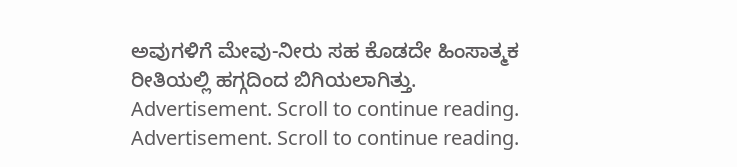ಅವುಗಳಿಗೆ ಮೇವು-ನೀರು ಸಹ ಕೊಡದೇ ಹಿಂಸಾತ್ಮಕ ರೀತಿಯಲ್ಲಿ ಹಗ್ಗದಿಂದ ಬಿಗಿಯಲಾಗಿತ್ತು.
Advertisement. Scroll to continue reading.
Advertisement. Scroll to continue reading.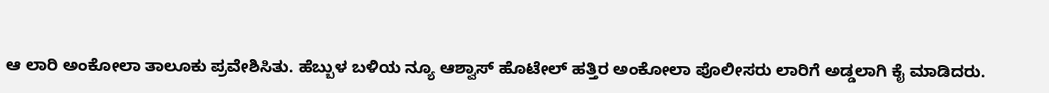ಆ ಲಾರಿ ಅಂಕೋಲಾ ತಾಲೂಕು ಪ್ರವೇಶಿಸಿತು. ಹೆಬ್ಬುಳ ಬಳಿಯ ನ್ಯೂ ಆಶ್ವಾಸ್ ಹೊಟೇಲ್ ಹತ್ತಿರ ಅಂಕೋಲಾ ಪೊಲೀಸರು ಲಾರಿಗೆ ಅಡ್ಡಲಾಗಿ ಕೈ ಮಾಡಿದರು.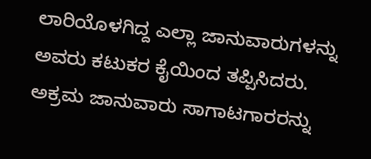ಲಾರಿಯೊಳಗಿದ್ದ ಎಲ್ಲಾ ಜಾನುವಾರುಗಳನ್ನು ಅವರು ಕಟುಕರ ಕೈಯಿಂದ ತಪ್ಪಿಸಿದರು. ಅಕ್ರಮ ಜಾನುವಾರು ಸಾಗಾಟಗಾರರನ್ನು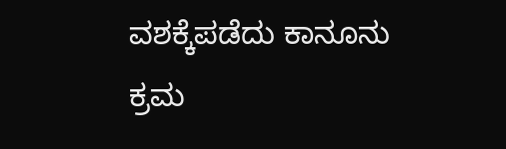ವಶಕ್ಕೆಪಡೆದು ಕಾನೂನು ಕ್ರಮ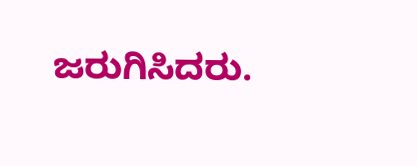ಜರುಗಿಸಿದರು.